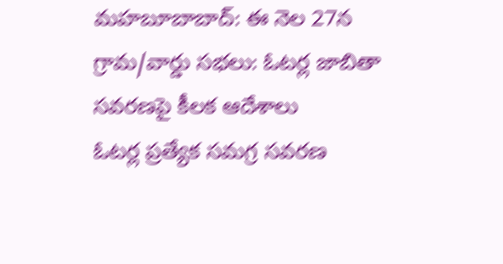మహబూబాబాద్: ఈ నెల 27న గ్రామ/వార్డు సభలు: ఓటర్ల జాబితా సవరణపై కీలక ఆదేశాలు
ఓటర్ల ప్రత్యేక సమగ్ర సవరణ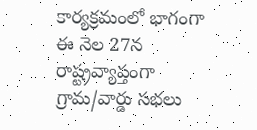కార్యక్రమంలో భాగంగా ఈ నెల 27న రాష్ట్రవ్యాప్తంగా గ్రామ/వార్డు సభలు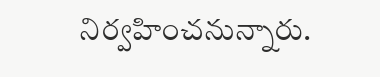నిర్వహించనున్నారు.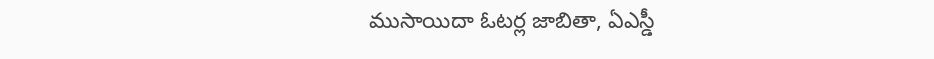ముసాయిదా ఓటర్ల జాబితా, ఏఎస్డీ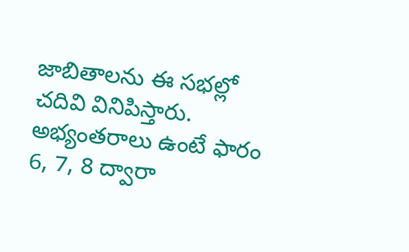జాబితాలను ఈ సభల్లో చదివి వినిపిస్తారు. అభ్యంతరాలు ఉంటే ఫారం 6, 7, 8 ద్వారా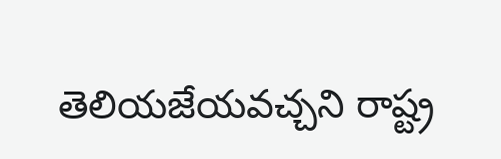తెలియజేయవచ్చని రాష్ట్ర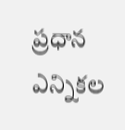ప్రధాన ఎన్నికల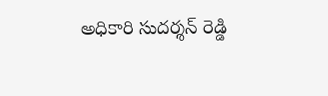అధికారి సుదర్శన్ రెడ్డి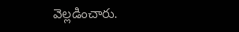వెల్లడించారు.